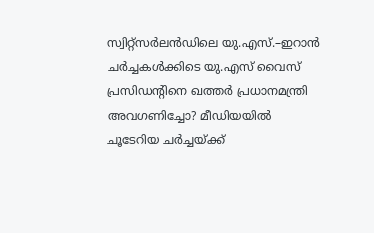സ്വിറ്റ്‍സര്‍ലന്‍ഡിലെ യു.എസ്.–ഇറാന്‍ ചര്‍ച്ചകള്‍ക്കിടെ യു.എസ് വൈസ് പ്രസിഡന്റിനെ ഖത്തര്‍ പ്രധാനമന്ത്രി അവഗണിച്ചോ? മീഡിയയില്‍ ചൂടേറിയ ചര്‍ച്ചയ്ക്ക്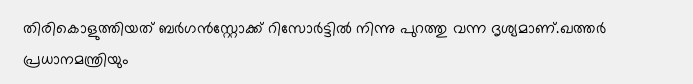തിരികൊളുത്തിയത് ബർഗൻസ്റ്റോക്ക് റിസോർട്ടില്‍ നിന്നു പുറത്തു വന്ന ദൃശ്യമാണ്.ഖത്തർ പ്രധാനമന്ത്രിയും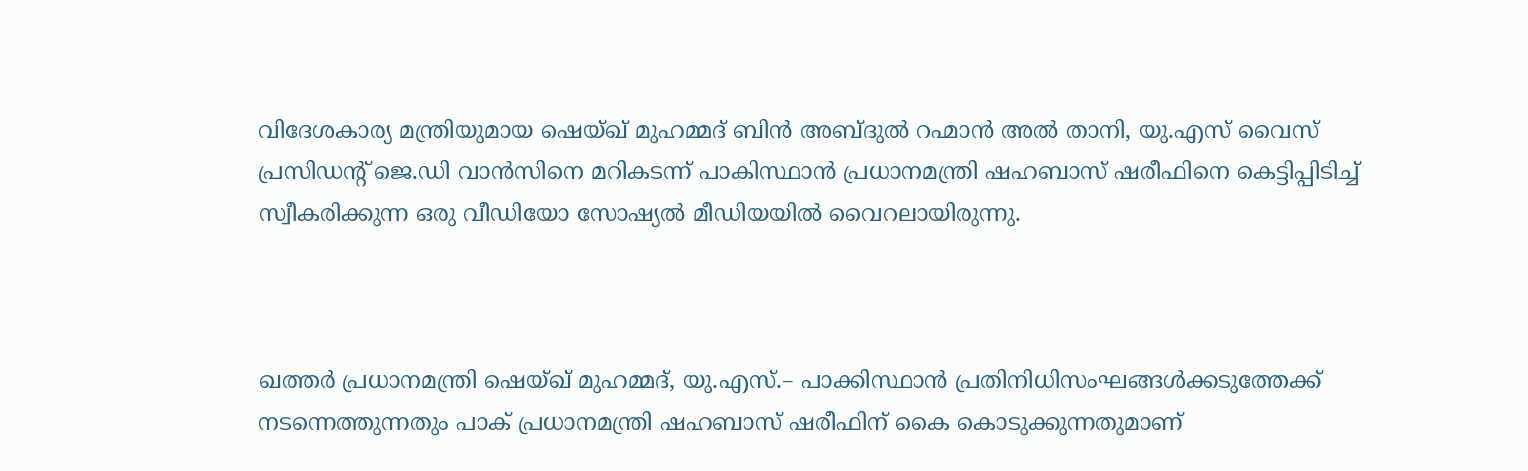വിദേശകാര്യ മന്ത്രിയുമായ ഷെയ്ഖ് മുഹമ്മദ് ബിൻ അബ്ദുല്‍ റഹ്മാൻ അൽ താനി, യു.എസ് വൈസ് പ്രസിഡന്റ് ജെ.ഡി വാൻസിനെ മറികടന്ന് പാകിസ്ഥാൻ പ്രധാനമന്ത്രി ഷഹബാസ് ഷരീഫിനെ കെട്ടിപ്പിടിച്ച് സ്വീകരിക്കുന്ന ഒരു വീഡിയോ സോഷ്യൽ മീഡിയയിൽ വൈറലായിരുന്നു.



ഖത്തര്‍ പ്രധാനമന്ത്രി ഷെയ്ഖ് മുഹമ്മദ്, യു.എസ്.– പാക്കിസ്ഥാന്‍ പ്രതിനിധിസംഘങ്ങള്‍ക്കടുത്തേക്ക്  നടന്നെത്തുന്നതും പാക് പ്രധാനമന്ത്രി ഷഹബാസ് ഷരീഫിന് കൈ കൊടുക്കുന്നതുമാണ്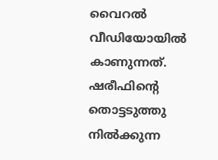വൈറല്‍ വീഡിയോയില്‍ കാണുന്നത്. ഷരീഫിന്റെ തൊട്ടടുത്തു നില്‍ക്കുന്ന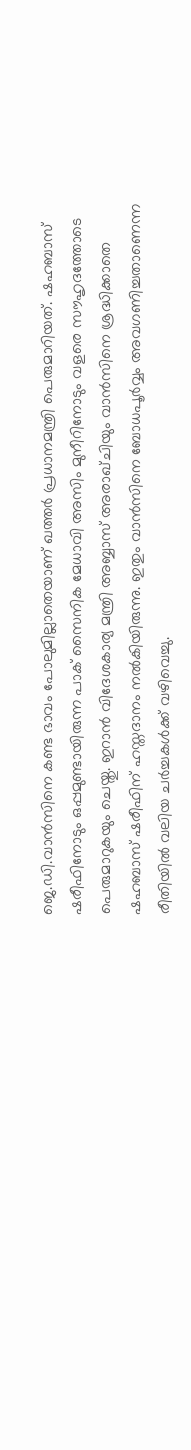ജെ.ഡി.വാന്‍‍സിനെ കണ്ട ഭാവം പോലുമില്ലാതെയാണ് ഖത്തര്‍ പ്രധാനമന്ത്രി പെരുമാറിയത്. ഷഹബാസ് ഷരീഫിനോടും ഒപ്പമുണ്ടായിരുന്ന പാക് സൈനിക മേധാവി അസിം മുനീറിനോടും വളരെ സൗഹൃദത്തോടെ പെരുമാറുകയും ചെയ്തു. ഇറാൻ വിദേശകാര്യ മന്ത്രി അബ്ബാസ് അരാഖ്ചിയും വാൻസിനെ ശ്രദ്ധിക്കാതെ ഷഹബാസ് ഷരീഫിന് ഹസ്തദാനം നൽകിയിരുന്നു. ഇതും വാൻസിനെ ബോധപൂർവ്വം അവഗണിച്ചതാണെന്ന രീതിയിൽ വലിയ ചർച്ചകൾക്ക് വഴിവെച്ചു.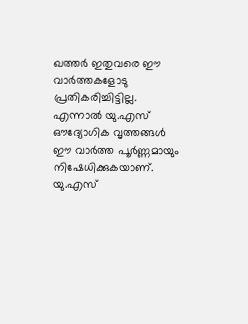ഖത്തര്‍ ഇതുവരെ ഈ വാര്‍ത്തകളോടു പ്രതികരിച്ചിട്ടില്ല. എന്നാല്‍ യു.എസ് ഔദ്യോഗിക വൃത്തങ്ങൾ ഈ വാർത്ത പൂർണ്ണമായും നിഷേധിക്കുകയാണ്. യു.എസ്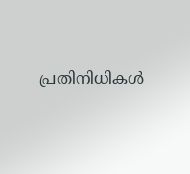പ്രതിനിധികൾ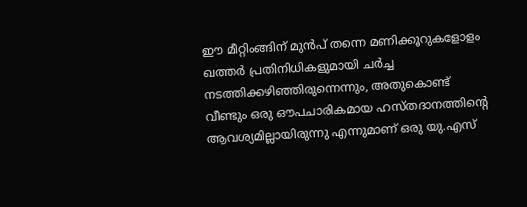ഈ മീറ്റിം‌ങ്ങിന് മുൻപ് തന്നെ മണിക്കൂറുകളോളം ഖത്തർ പ്രതിനിധികളുമായി ചർച്ച നടത്തിക്കഴിഞ്ഞിരുന്നെന്നും, അതുകൊണ്ട് വീണ്ടും ഒരു ഔപചാരികമായ ഹസ്തദാനത്തിന്റെ ആവശ്യമില്ലായിരുന്നു എന്നുമാണ് ഒരു യു.എസ്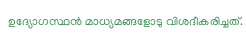ഉദ്യോഗസ്ഥൻ മാധ്യമങ്ങളോടു വിശദീകരിച്ചത്.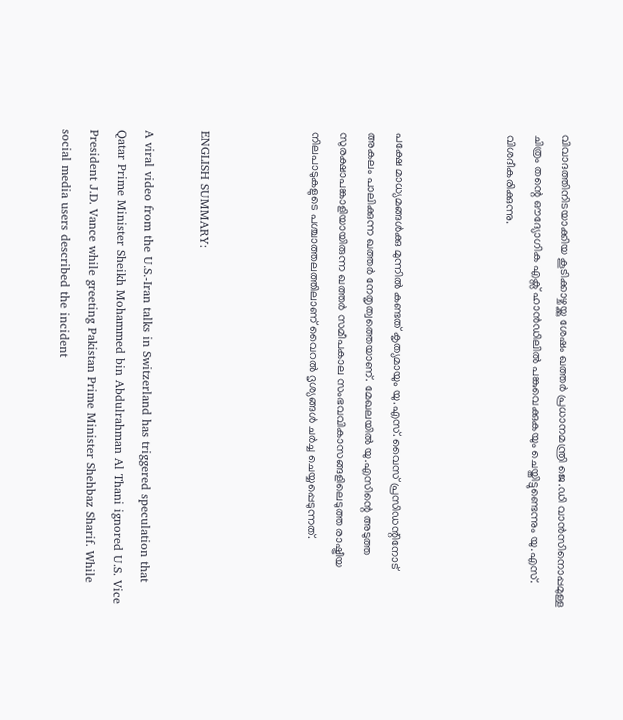വിവാദത്തിനിടയാക്കിയ കൂടിക്കാഴ്ചയ്ക്കു ശേഷം ഖത്തർ പ്രധാനമന്ത്രി ജെ.ഡി വാൻസിനൊപ്പമുള്ള ചിത്രം തന്റെ ഔദ്യോഗിക എക്സ് ഹാൻഡിലിൽ പങ്കുവെക്കുകയും ചെയ്തിട്ടുണ്ടെന്നും യു.എസ്. വിശദീകരിക്കുന്നു.



പക്ഷേ മാധ്യമങ്ങള്‍ക്കു മുന്നില്‍ കണ്ടത് കൃത്യമായും യു.എസ്. വൈസ് പ്രസിഡന്റിനോട് അകലം പാലിക്കുന്ന ഖത്തര്‍ നേതൃത്വത്തെയാണ്. മേഖലയില്‍ യു.എസിന്റെ അടുത്ത സുരക്ഷാപങ്കാളിയായിരുന്ന ഖത്തര്‍ സമീപകാല സംഭവവികാസങ്ങളിലെടുത്ത രാഷ്ട്രീയ നിലപാടുകളുടെ പശ്ചാത്തലത്തിലാണ് വൈറല്‍ ദൃശ്യങ്ങള്‍ ചര്‍ച്ച ചെയ്യപ്പെടുന്നത്.



ENGLISH SUMMARY:

A viral video from the U.S.-Iran talks in Switzerland has triggered speculation that Qatar Prime Minister Sheikh Mohammed bin Abdulrahman Al Thani ignored U.S. Vice President J.D. Vance while greeting Pakistan Prime Minister Shehbaz Sharif. While social media users described the incident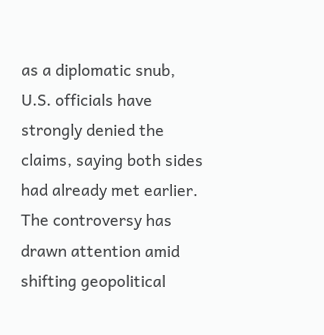as a diplomatic snub, U.S. officials have strongly denied the claims, saying both sides had already met earlier. The controversy has drawn attention amid shifting geopolitical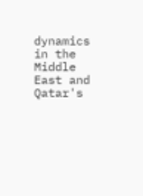dynamics in the Middle East and Qatar's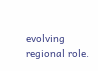evolving regional role.